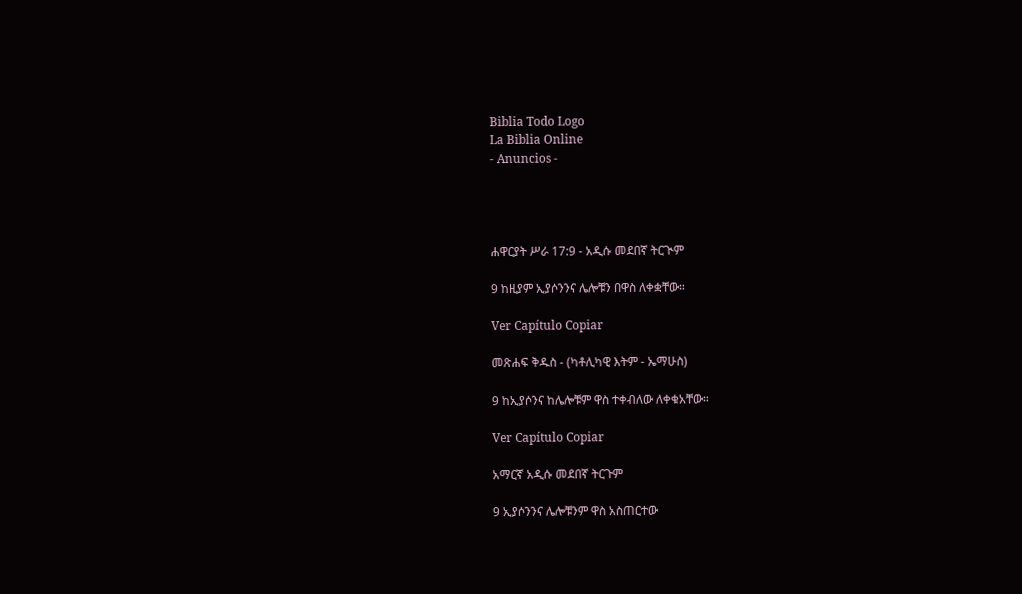Biblia Todo Logo
La Biblia Online
- Anuncios -




ሐዋርያት ሥራ 17:9 - አዲሱ መደበኛ ትርጒም

9 ከዚያም ኢያሶንንና ሌሎቹን በዋስ ለቀቋቸው።

Ver Capítulo Copiar

መጽሐፍ ቅዱስ - (ካቶሊካዊ እትም - ኤማሁስ)

9 ከኢያሶንና ከሌሎቹም ዋስ ተቀብለው ለቀቁአቸው።

Ver Capítulo Copiar

አማርኛ አዲሱ መደበኛ ትርጉም

9 ኢያሶንንና ሌሎቹንም ዋስ አስጠርተው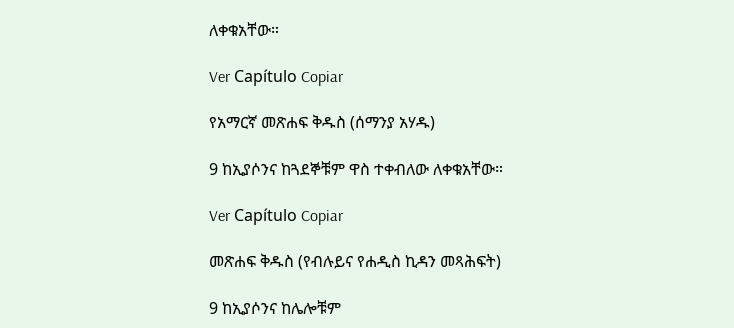ለቀቁአቸው።

Ver Capítulo Copiar

የአማርኛ መጽሐፍ ቅዱስ (ሰማንያ አሃዱ)

9 ከኢያሶንና ከጓደኞቹም ዋስ ተቀብለው ለቀቁአቸው።

Ver Capítulo Copiar

መጽሐፍ ቅዱስ (የብሉይና የሐዲስ ኪዳን መጻሕፍት)

9 ከኢያሶንና ከሌሎቹም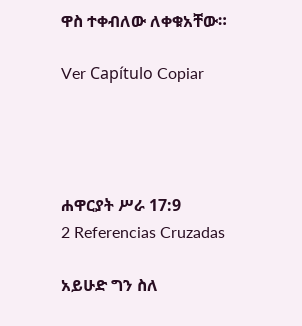ዋስ ተቀብለው ለቀቁአቸው።

Ver Capítulo Copiar




ሐዋርያት ሥራ 17:9
2 Referencias Cruzadas

አይሁድ ግን ስለ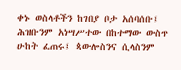ቀኑ ወስላቶችን ከገበያ ቦታ አሰባሰቡ፤ ሕዝቡንም አነሣሥተው በከተማው ውስጥ ሁከት ፈጠሩ፤ ጳውሎስንና ሲላስንም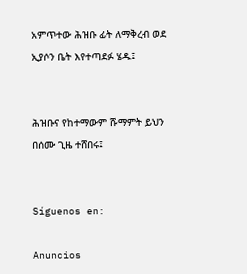አምጥተው ሕዝቡ ፊት ለማቅረብ ወደ ኢያሶን ቤት እየተጣደፉ ሄዱ፤


ሕዝቡና የከተማውም ሹማምት ይህን በሰሙ ጊዜ ተሸበሩ፤


Síguenos en:

Anuncios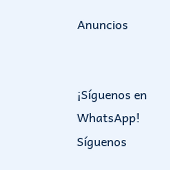Anuncios


¡Síguenos en WhatsApp! Síguenos